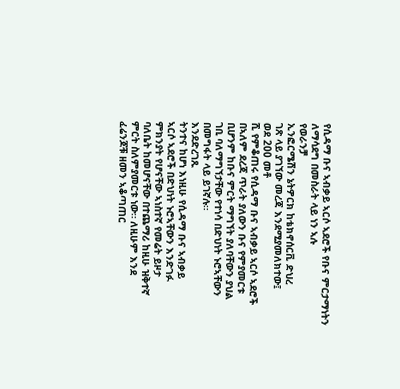የሲዳማ ቡና ኣብቃይ ኣርሶ ኣደሮች የቡና ምርታማነትን ለማሳደግ በመስራት ላይ ነን ኣሉ
የወራንቻ
ኢንፎርሜሽን ኔትዎርክ ከቴክኖሰርቪ ድህረ
ገጽ ላይ ያገኘው መረጃ እንደሚያመለክተው፤
ወደ 200 መቶ
ሺ የምቆጠሩ የሲዳማ ቡና ኣብቃይ ኣርሶ ኣደሮች
በኣለም ደረጃ ጥራት ያለውን ቡና የምያመርቱ
ቢሆንም ከቡና ምርት ማግኘት ያለባቸውን ያህል
ገቢ ባለማግኘታቸው የተነሳ በድህነት ኑሮኣቸውን
በመግፋት ላይ ይገኛሉ።
እንደድረገጹ
ትንተና ከሆነ እነዚሁ የሲዳማ ቡና ኣብቃይ
ኣርሶ ኣደሮች በድህነት ኑሮኣቸውን እንድገፉ
ምክንያት የሆናቸው ኣነስተኛ የመሬት ይዞታ
ባለቤት ከመሆናቸው በተጨማሪ ከዚሁ ዝቅተኛ
ምርት ስለምያመርቱ ነው። ለዚሁም እንደ
ፈሬንጆቹ ዘመን ኣቆጣጠር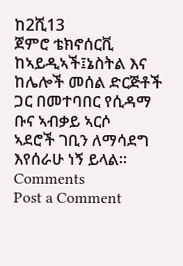ከ2ሺ13
ጀምሮ ቴክኖሰርቪ
ከኣይዲኣች፤ኔስትል እና ከሌሎች መሰል ድርጅቶች
ጋር በመተባበር የሲዳማ ቡና ኣብቃይ ኣርሶ
ኣደሮች ገቢን ለማሳደግ እየሰራሁ ነኝ ይላል።
Comments
Post a Comment